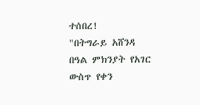ተሰበረ!
"በትግራይ አሸንዳ በዓል ምክንያት የአገር ውስጥ የቀን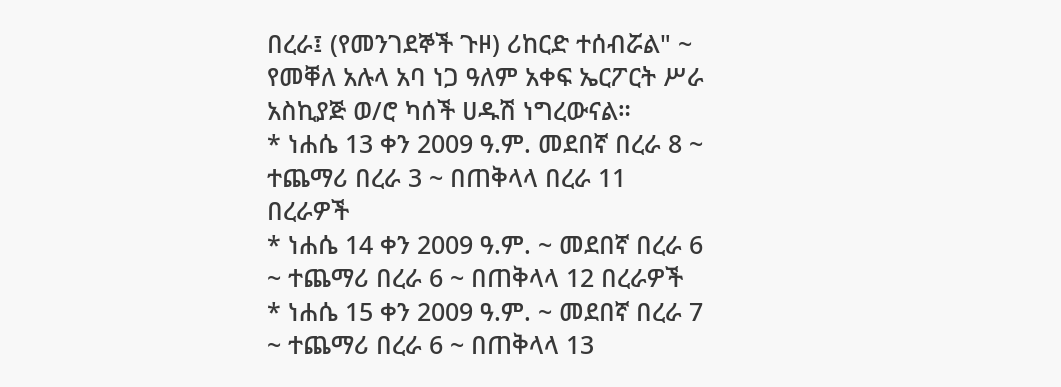በረራ፤ (የመንገደኞች ጉዞ) ሪከርድ ተሰብሯል" ~ የመቐለ አሉላ አባ ነጋ ዓለም አቀፍ ኤርፖርት ሥራ አስኪያጅ ወ/ሮ ካሰች ሀዱሽ ነግረውናል።
* ነሐሴ 13 ቀን 2009 ዓ.ም. መደበኛ በረራ 8 ~ ተጨማሪ በረራ 3 ~ በጠቅላላ በረራ 11 በረራዎች
* ነሐሴ 14 ቀን 2009 ዓ.ም. ~ መደበኛ በረራ 6 ~ ተጨማሪ በረራ 6 ~ በጠቅላላ 12 በረራዎች
* ነሐሴ 15 ቀን 2009 ዓ.ም. ~ መደበኛ በረራ 7 ~ ተጨማሪ በረራ 6 ~ በጠቅላላ 13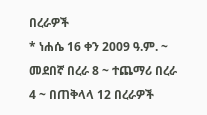በረራዎች
* ነሐሴ 16 ቀን 2009 ዓ.ም. ~ መደበኛ በረራ 8 ~ ተጨማሪ በረራ 4 ~ በጠቅላላ 12 በረራዎች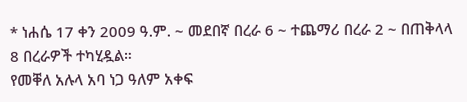* ነሐሴ 17 ቀን 2009 ዓ.ም. ~ መደበኛ በረራ 6 ~ ተጨማሪ በረራ 2 ~ በጠቅላላ 8 በረራዎች ተካሂዷል።
የመቐለ አሉላ አባ ነጋ ዓለም አቀፍ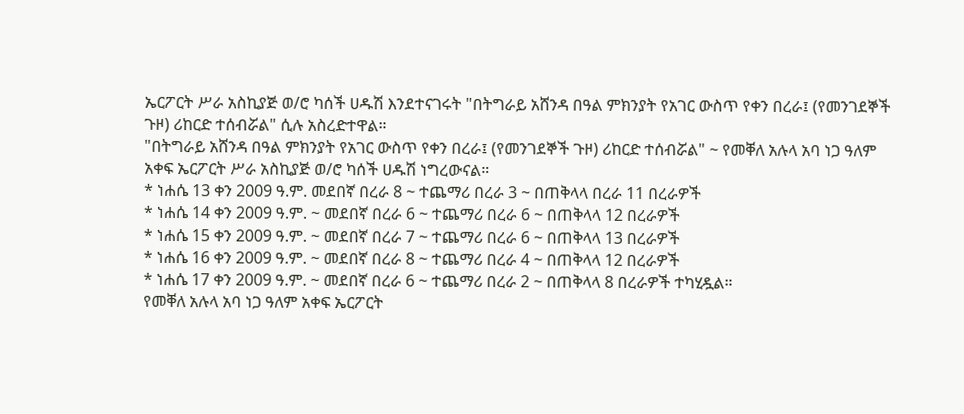ኤርፖርት ሥራ አስኪያጅ ወ/ሮ ካሰች ሀዱሽ እንደተናገሩት "በትግራይ አሸንዳ በዓል ምክንያት የአገር ውስጥ የቀን በረራ፤ (የመንገደኞች ጉዞ) ሪከርድ ተሰብሯል" ሲሉ አስረድተዋል።
"በትግራይ አሸንዳ በዓል ምክንያት የአገር ውስጥ የቀን በረራ፤ (የመንገደኞች ጉዞ) ሪከርድ ተሰብሯል" ~ የመቐለ አሉላ አባ ነጋ ዓለም አቀፍ ኤርፖርት ሥራ አስኪያጅ ወ/ሮ ካሰች ሀዱሽ ነግረውናል።
* ነሐሴ 13 ቀን 2009 ዓ.ም. መደበኛ በረራ 8 ~ ተጨማሪ በረራ 3 ~ በጠቅላላ በረራ 11 በረራዎች
* ነሐሴ 14 ቀን 2009 ዓ.ም. ~ መደበኛ በረራ 6 ~ ተጨማሪ በረራ 6 ~ በጠቅላላ 12 በረራዎች
* ነሐሴ 15 ቀን 2009 ዓ.ም. ~ መደበኛ በረራ 7 ~ ተጨማሪ በረራ 6 ~ በጠቅላላ 13 በረራዎች
* ነሐሴ 16 ቀን 2009 ዓ.ም. ~ መደበኛ በረራ 8 ~ ተጨማሪ በረራ 4 ~ በጠቅላላ 12 በረራዎች
* ነሐሴ 17 ቀን 2009 ዓ.ም. ~ መደበኛ በረራ 6 ~ ተጨማሪ በረራ 2 ~ በጠቅላላ 8 በረራዎች ተካሂዷል።
የመቐለ አሉላ አባ ነጋ ዓለም አቀፍ ኤርፖርት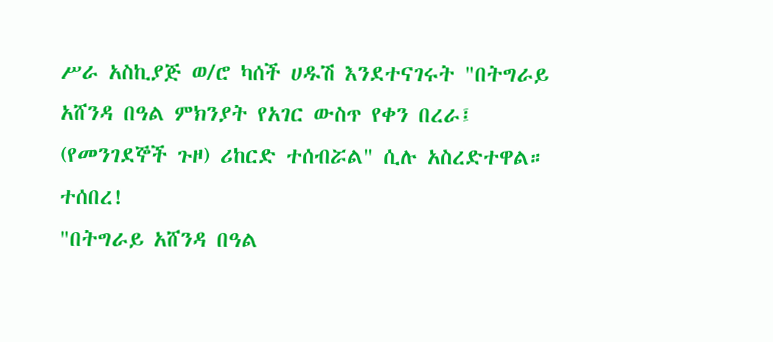ሥራ አስኪያጅ ወ/ሮ ካሰች ሀዱሽ እንደተናገሩት "በትግራይ አሸንዳ በዓል ምክንያት የአገር ውስጥ የቀን በረራ፤ (የመንገደኞች ጉዞ) ሪከርድ ተሰብሯል" ሲሉ አስረድተዋል።
ተሰበረ!
"በትግራይ አሸንዳ በዓል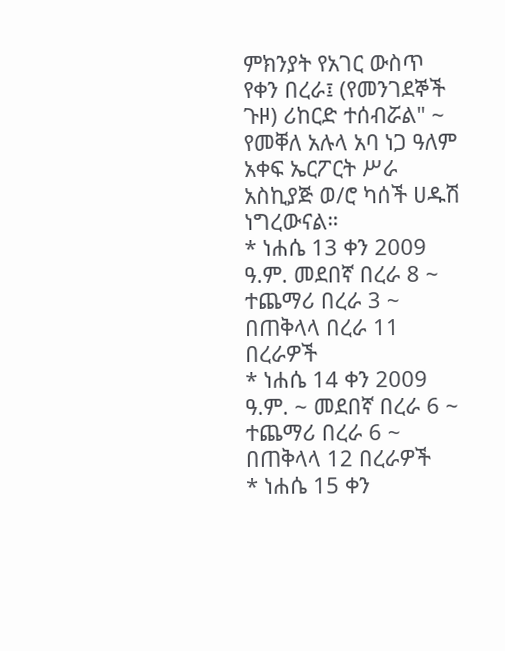ምክንያት የአገር ውስጥ የቀን በረራ፤ (የመንገደኞች ጉዞ) ሪከርድ ተሰብሯል" ~ የመቐለ አሉላ አባ ነጋ ዓለም አቀፍ ኤርፖርት ሥራ አስኪያጅ ወ/ሮ ካሰች ሀዱሽ ነግረውናል።
* ነሐሴ 13 ቀን 2009 ዓ.ም. መደበኛ በረራ 8 ~ ተጨማሪ በረራ 3 ~ በጠቅላላ በረራ 11 በረራዎች
* ነሐሴ 14 ቀን 2009 ዓ.ም. ~ መደበኛ በረራ 6 ~ ተጨማሪ በረራ 6 ~ በጠቅላላ 12 በረራዎች
* ነሐሴ 15 ቀን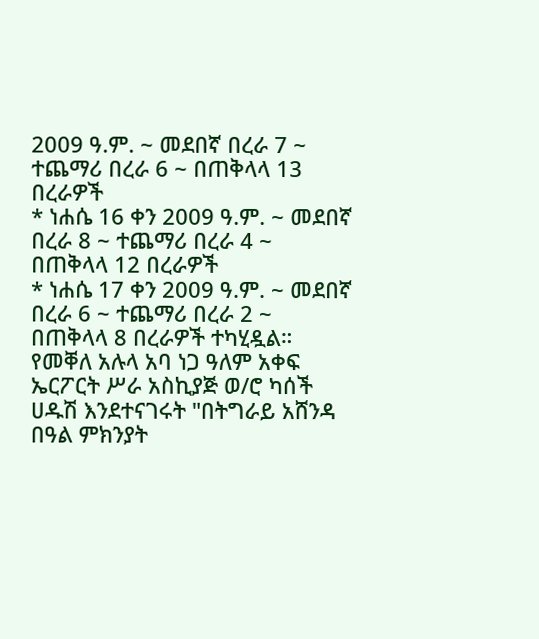2009 ዓ.ም. ~ መደበኛ በረራ 7 ~ ተጨማሪ በረራ 6 ~ በጠቅላላ 13 በረራዎች
* ነሐሴ 16 ቀን 2009 ዓ.ም. ~ መደበኛ በረራ 8 ~ ተጨማሪ በረራ 4 ~ በጠቅላላ 12 በረራዎች
* ነሐሴ 17 ቀን 2009 ዓ.ም. ~ መደበኛ በረራ 6 ~ ተጨማሪ በረራ 2 ~ በጠቅላላ 8 በረራዎች ተካሂዷል።
የመቐለ አሉላ አባ ነጋ ዓለም አቀፍ ኤርፖርት ሥራ አስኪያጅ ወ/ሮ ካሰች ሀዱሽ እንደተናገሩት "በትግራይ አሸንዳ በዓል ምክንያት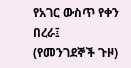የአገር ውስጥ የቀን በረራ፤ (የመንገደኞች ጉዞ)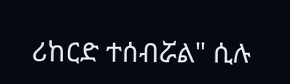ሪከርድ ተሰብሯል" ሲሉ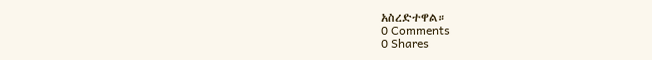አስረድተዋል።
0 Comments
0 Shares